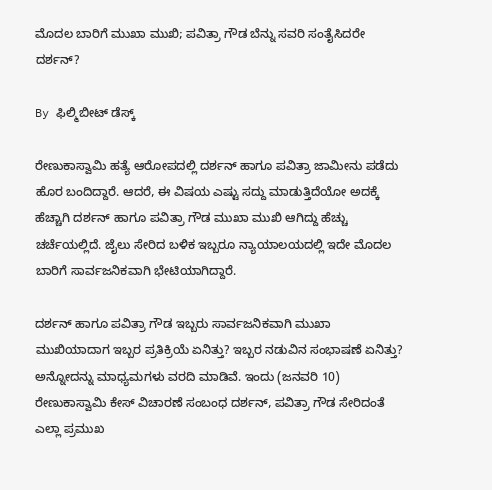ಮೊದಲ ಬಾರಿಗೆ ಮುಖಾ ಮುಖಿ; ಪವಿತ್ರಾ ಗೌಡ ಬೆನ್ನು ಸವರಿ ಸಂತೈಸಿದರೇ ದರ್ಶನ್?

By ಫಿಲ್ಮಿಬೀಟ್ ಡೆಸ್ಕ್

ರೇಣುಕಾಸ್ವಾಮಿ ಹತ್ಯೆ ಆರೋಪದಲ್ಲಿ ದರ್ಶನ್ ಹಾಗೂ ಪವಿತ್ರಾ ಜಾಮೀನು ಪಡೆದು ಹೊರ ಬಂದಿದ್ದಾರೆ. ಆದರೆ, ಈ ವಿಷಯ ಎಷ್ಟು ಸದ್ದು ಮಾಡುತ್ತಿದೆಯೋ ಅದಕ್ಕೆ ಹೆಚ್ಚಾಗಿ ದರ್ಶನ್ ಹಾಗೂ ಪವಿತ್ರಾ ಗೌಡ ಮುಖಾ ಮುಖಿ ಆಗಿದ್ದು ಹೆಚ್ಚು ಚರ್ಚೆಯಲ್ಲಿದೆ. ಜೈಲು ಸೇರಿದ ಬಳಿಕ ಇಬ್ಬರೂ ನ್ಯಾಯಾಲಯದಲ್ಲಿ ಇದೇ ಮೊದಲ ಬಾರಿಗೆ ಸಾರ್ವಜನಿಕವಾಗಿ ಭೇಟಿಯಾಗಿದ್ದಾರೆ.

ದರ್ಶನ್ ಹಾಗೂ ಪವಿತ್ರಾ ಗೌಡ ಇಬ್ಬರು ಸಾರ್ವಜನಿಕವಾಗಿ ಮುಖಾ ಮುಖಿಯಾದಾಗ ಇಬ್ಬರ ಪ್ರತಿಕ್ರಿಯೆ ಏನಿತ್ತು? ಇಬ್ಬರ ನಡುವಿನ ಸಂಭಾಷಣೆ ಏನಿತ್ತು? ಅನ್ನೋದನ್ನು ಮಾಧ್ಯಮಗಳು ವರದಿ ಮಾಡಿವೆ. ಇಂದು (ಜನವರಿ 10) ರೇಣುಕಾಸ್ವಾಮಿ ಕೇಸ್ ವಿಚಾರಣೆ ಸಂಬಂಧ ದರ್ಶನ್, ಪವಿತ್ರಾ ಗೌಡ ಸೇರಿದಂತೆ ಎಲ್ಲಾ ಪ್ರಮುಖ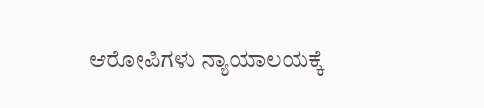ಆರೋಪಿಗಳು ನ್ಯಾಯಾಲಯಕ್ಕೆ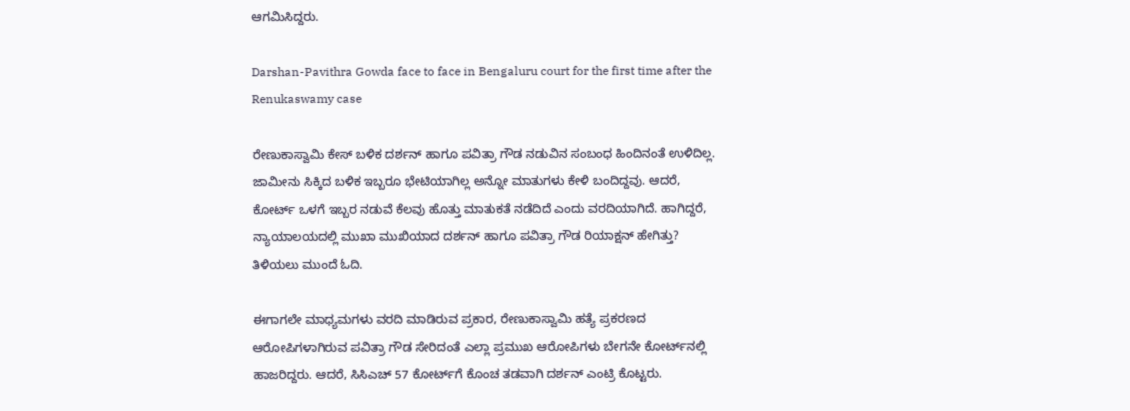ಆಗಮಿಸಿದ್ದರು.

Darshan-Pavithra Gowda face to face in Bengaluru court for the first time after the Renukaswamy case

ರೇಣುಕಾಸ್ವಾಮಿ ಕೇಸ್ ಬಳಿಕ ದರ್ಶನ್ ಹಾಗೂ ಪವಿತ್ರಾ ಗೌಡ ನಡುವಿನ ಸಂಬಂಧ ಹಿಂದಿನಂತೆ ಉಳಿದಿಲ್ಲ. ಜಾಮೀನು ಸಿಕ್ಕಿದ ಬಳಿಕ ಇಬ್ಬರೂ ಭೇಟಿಯಾಗಿಲ್ಲ ಅನ್ನೋ ಮಾತುಗಳು ಕೇಳಿ ಬಂದಿದ್ದವು. ಆದರೆ, ಕೋರ್ಟ್ ಒಳಗೆ ಇಬ್ಬರ ನಡುವೆ ಕೆಲವು ಹೊತ್ತು ಮಾತುಕತೆ ನಡೆದಿದೆ ಎಂದು ವರದಿಯಾಗಿದೆ. ಹಾಗಿದ್ದರೆ, ನ್ಯಾಯಾಲಯದಲ್ಲಿ ಮುಖಾ ಮುಖಿಯಾದ ದರ್ಶನ್ ಹಾಗೂ ಪವಿತ್ರಾ ಗೌಡ ರಿಯಾಕ್ಷನ್ ಹೇಗಿತ್ತು? ತಿಳಿಯಲು ಮುಂದೆ ಓದಿ.

ಈಗಾಗಲೇ ಮಾಧ್ಯಮಗಳು ವರದಿ ಮಾಡಿರುವ ಪ್ರಕಾರ, ರೇಣುಕಾಸ್ವಾಮಿ ಹತ್ಯೆ ಪ್ರಕರಣದ ಆರೋಪಿಗಳಾಗಿರುವ ಪವಿತ್ರಾ ಗೌಡ ಸೇರಿದಂತೆ ಎಲ್ಲಾ ಪ್ರಮುಖ ಆರೋಪಿಗಳು ಬೇಗನೇ ಕೋರ್ಟ್‌ನಲ್ಲಿ ಹಾಜರಿದ್ದರು. ಆದರೆ, ಸಿಸಿಎಚ್ 57 ಕೋರ್ಟ್‌ಗೆ ಕೊಂಚ ತಡವಾಗಿ ದರ್ಶನ್ ಎಂಟ್ರಿ ಕೊಟ್ಟರು.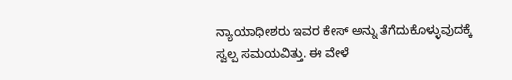ನ್ಯಾಯಾಧೀಶರು ಇವರ ಕೇಸ್ ಅನ್ನು ತೆಗೆದುಕೊಳ್ಳುವುದಕ್ಕೆ ಸ್ವಲ್ಪ ಸಮಯವಿತ್ತು. ಈ ವೇಳೆ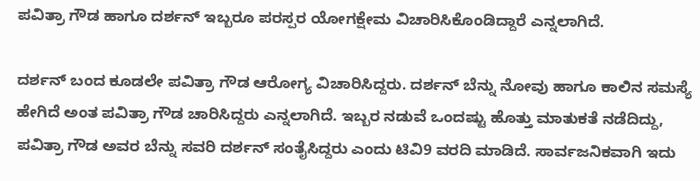ಪವಿತ್ರಾ ಗೌಡ ಹಾಗೂ ದರ್ಶನ್ ಇಬ್ಬರೂ ಪರಸ್ಪರ ಯೋಗಕ್ಷೇಮ ವಿಚಾರಿಸಿಕೊಂಡಿದ್ದಾರೆ ಎನ್ನಲಾಗಿದೆ.

ದರ್ಶನ್ ಬಂದ ಕೂಡಲೇ ಪವಿತ್ರಾ ಗೌಡ ಆರೋಗ್ಯ ವಿಚಾರಿಸಿದ್ದರು. ದರ್ಶನ್ ಬೆನ್ನು ನೋವು ಹಾಗೂ ಕಾಲಿನ ಸಮಸ್ಯೆ ಹೇಗಿದೆ ಅಂತ ಪವಿತ್ರಾ ಗೌಡ ಚಾರಿಸಿದ್ದರು ಎನ್ನಲಾಗಿದೆ. ಇಬ್ಬರ ನಡುವೆ ಒಂದಷ್ಟು ಹೊತ್ತು ಮಾತುಕತೆ ನಡೆದಿದ್ದು, ಪವಿತ್ರಾ ಗೌಡ ಅವರ ಬೆನ್ನು ಸವರಿ ದರ್ಶನ್ ಸಂತೈಸಿದ್ದರು ಎಂದು ಟಿವಿ9 ವರದಿ ಮಾಡಿದೆ. ಸಾರ್ವಜನಿಕವಾಗಿ ಇದು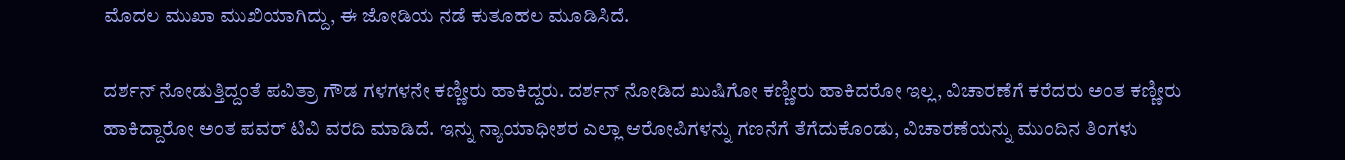ಮೊದಲ ಮುಖಾ ಮುಖಿಯಾಗಿದ್ದು, ಈ ಜೋಡಿಯ ನಡೆ ಕುತೂಹಲ ಮೂಡಿಸಿದೆ.

ದರ್ಶನ್ ನೋಡುತ್ತಿದ್ದಂತೆ ಪವಿತ್ರಾ ಗೌಡ ಗಳಗಳನೇ ಕಣ್ಣೀರು ಹಾಕಿದ್ದರು. ದರ್ಶನ್ ನೋಡಿದ ಖುಷಿಗೋ ಕಣ್ಣೀರು ಹಾಕಿದರೋ ಇಲ್ಲ, ವಿಚಾರಣೆಗೆ ಕರೆದರು ಅಂತ ಕಣ್ಣೀರು ಹಾಕಿದ್ದಾರೋ ಅಂತ ಪವರ್‌ ಟಿವಿ ವರದಿ ಮಾಡಿದೆ. ಇನ್ನು ನ್ಯಾಯಾಧೀಶರ ಎಲ್ಲಾ ಆರೋಪಿಗಳನ್ನು ಗಣನೆಗೆ ತೆಗೆದುಕೊಂಡು, ವಿಚಾರಣೆಯನ್ನು ಮುಂದಿನ ತಿಂಗಳು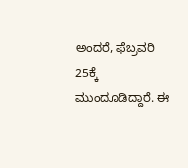ಅಂದರೆ, ಫೆಬ್ರವರಿ 25ಕ್ಕೆ ಮುಂದೂಡಿದ್ದಾರೆ. ಈ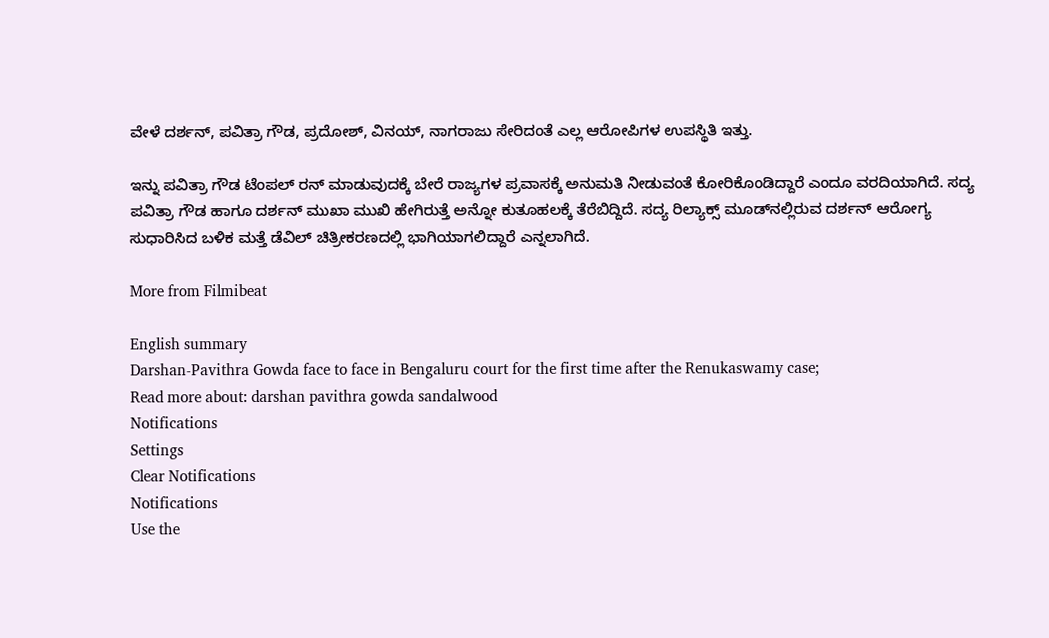ವೇಳೆ ದರ್ಶನ್, ಪವಿತ್ರಾ ಗೌಡ, ಪ್ರದೋಶ್, ವಿನಯ್, ನಾಗರಾಜು ಸೇರಿದಂತೆ ಎಲ್ಲ ಆರೋಪಿಗಳ ಉಪಸ್ಥಿತಿ ಇತ್ತು.

ಇನ್ನು ಪವಿತ್ರಾ ಗೌಡ ಟೆಂಪಲ್ ರನ್ ಮಾಡುವುದಕ್ಕೆ ಬೇರೆ ರಾಜ್ಯಗಳ ಪ್ರವಾಸಕ್ಕೆ ಅನುಮತಿ ನೀಡುವಂತೆ ಕೋರಿಕೊಂಡಿದ್ದಾರೆ ಎಂದೂ ವರದಿಯಾಗಿದೆ. ಸದ್ಯ ಪವಿತ್ರಾ ಗೌಡ ಹಾಗೂ ದರ್ಶನ್ ಮುಖಾ ಮುಖಿ ಹೇಗಿರುತ್ತೆ ಅನ್ನೋ ಕುತೂಹಲಕ್ಕೆ ತೆರೆಬಿದ್ದಿದೆ. ಸದ್ಯ ರಿಲ್ಯಾಕ್ಸ್ ಮೂಡ್‌ನಲ್ಲಿರುವ ದರ್ಶನ್ ಆರೋಗ್ಯ ಸುಧಾರಿಸಿದ ಬಳಿಕ ಮತ್ತೆ ಡೆವಿಲ್ ಚಿತ್ರೀಕರಣದಲ್ಲಿ ಭಾಗಿಯಾಗಲಿದ್ದಾರೆ ಎನ್ನಲಾಗಿದೆ.

More from Filmibeat

English summary
Darshan-Pavithra Gowda face to face in Bengaluru court for the first time after the Renukaswamy case;
Read more about: darshan pavithra gowda sandalwood
Notifications
Settings
Clear Notifications
Notifications
Use the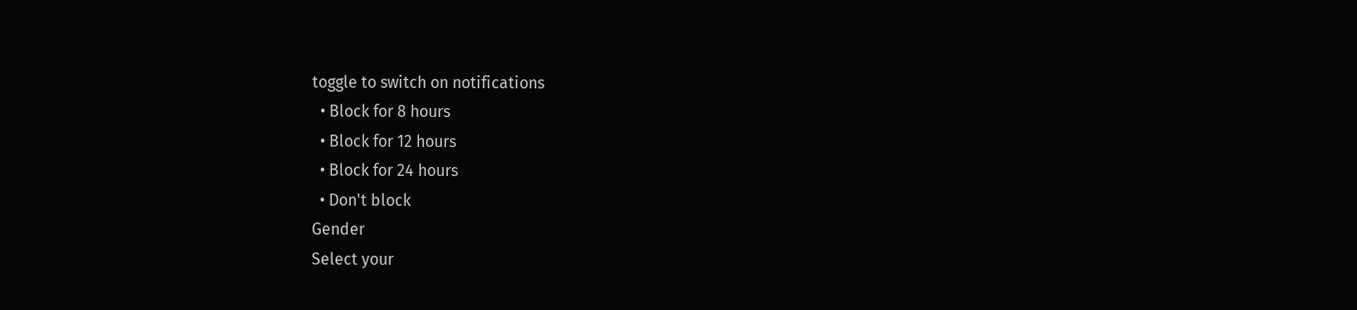toggle to switch on notifications
  • Block for 8 hours
  • Block for 12 hours
  • Block for 24 hours
  • Don't block
Gender
Select your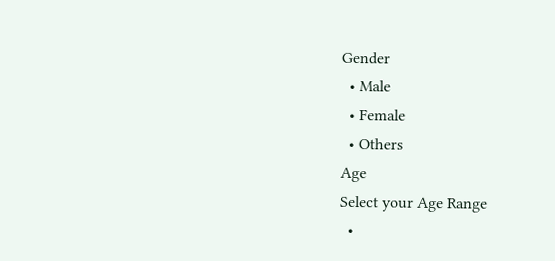Gender
  • Male
  • Female
  • Others
Age
Select your Age Range
  •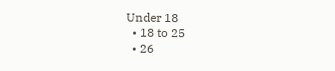Under 18
  • 18 to 25
  • 26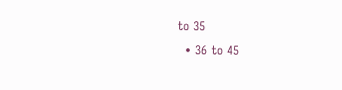to 35
  • 36 to 45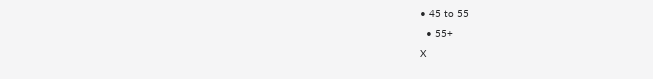• 45 to 55
  • 55+
X